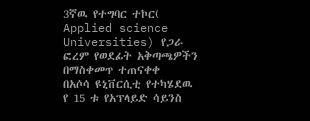3ኛዉ የተግባር ተኮር( Applied science Universities) የጋራ ፎረም የወደፊት አቅጣጫዎችን በማስቀመጥ ተጠናቀቀ
በአሶሳ ዩኒቨርሲቲ የተካሄደዉ የ 15 ቱ የአፕላይድ ሳይንስ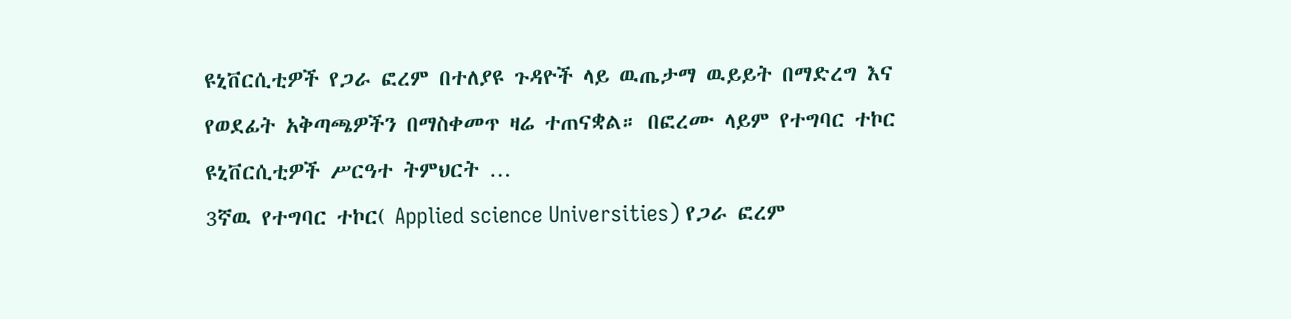ዩኒቨርሲቲዎች የጋራ ፎረም በተለያዩ ጉዳዮች ላይ ዉጤታማ ዉይይት በማድረግ እና የወደፊት አቅጣጫዎችን በማስቀመጥ ዛሬ ተጠናቋል። በፎረሙ ላይም የተግባር ተኮር ዩኒቨርሲቲዎች ሥርዓተ ትምህርት …
3ኛዉ የተግባር ተኮር( Applied science Universities) የጋራ ፎረም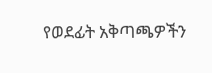የወደፊት አቅጣጫዎችን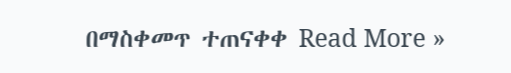በማስቀመጥ ተጠናቀቀ Read More »